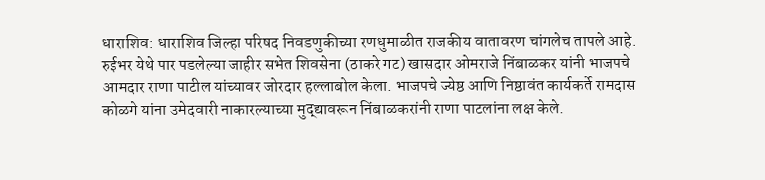धाराशिव: धाराशिव जिल्हा परिषद निवडणुकीच्या रणधुमाळीत राजकीय वातावरण चांगलेच तापले आहे. रुईभर येथे पार पडलेल्या जाहीर सभेत शिवसेना (ठाकरे गट) खासदार ओमराजे निंबाळकर यांनी भाजपचे आमदार राणा पाटील यांच्यावर जोरदार हल्लाबोल केला. भाजपचे ज्येष्ठ आणि निष्ठावंत कार्यकर्ते रामदास कोळगे यांना उमेदवारी नाकारल्याच्या मुद्द्यावरून निंबाळकरांनी राणा पाटलांना लक्ष केले.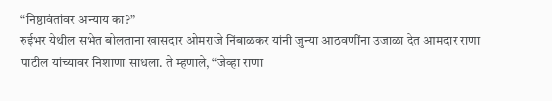“निष्ठावंतांवर अन्याय का?”
रुईभर येथील सभेत बोलताना खासदार ओमराजे निंबाळकर यांनी जुन्या आठवणींना उजाळा देत आमदार राणा पाटील यांच्यावर निशाणा साधला. ते म्हणाले, “जेव्हा राणा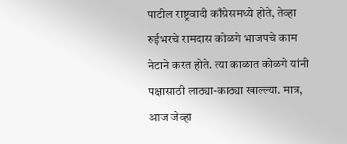पाटील राष्ट्रवादी काँग्रेसमध्ये होते, तेव्हा रुईभरचे रामदास कोळगे भाजपचे काम नेटाने करत होते. त्या काळात कोळगे यांनी पक्षासाठी लाठ्या-काठ्या खाल्ल्या. मात्र, आज जेव्हा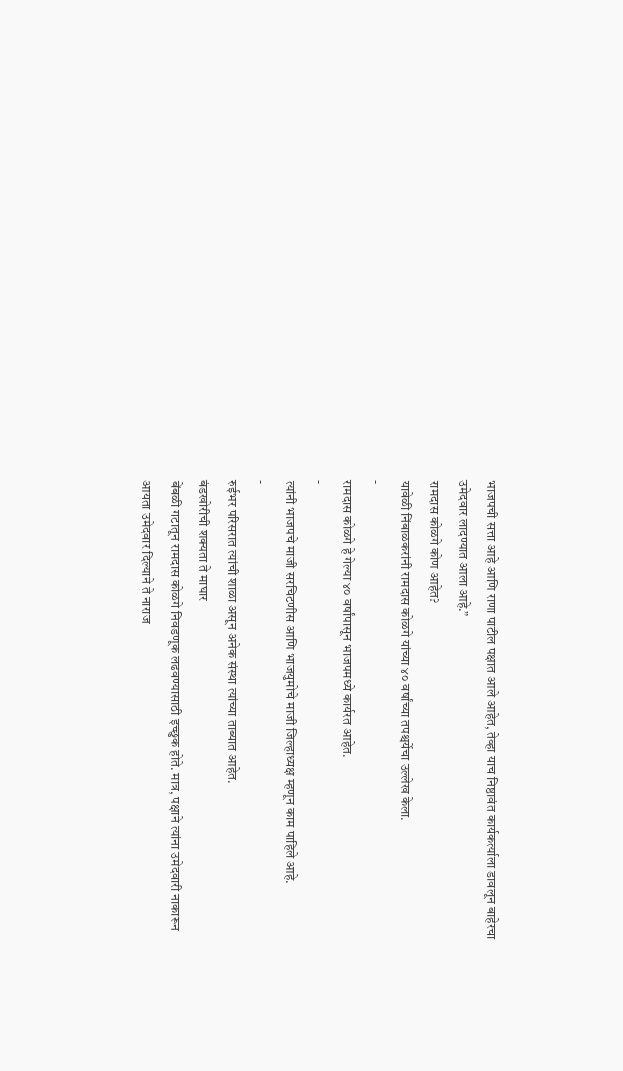भाजपची सत्ता आहे आणि राणा पाटील पक्षात आले आहेत, तेव्हा याच निष्ठावंत कार्यकर्त्याला डावलून बाहेरचा उमेदवार लादण्यात आला आहे.”
रामदास कोळगे कोण आहेत?
यावेळी निंबाळकरांनी रामदास कोळगे यांच्या ४० वर्षांच्या तपश्चर्येचा उल्लेख केला.
-
रामदास कोळगे हे गेल्या ४० वर्षांपासून भाजपमध्ये कार्यरत आहेत.
-
त्यांनी भाजपचे माजी सरचिटणीस आणि भाजयुमोचे माजी जिल्हाध्यक्ष म्हणून काम पाहिले आहे.
-
रुईभर परिसरात त्यांची शाळा असून अनेक संस्था त्यांच्या ताब्यात आहेत.
बंडखोरीची शक्यता ते माघार
बेंबळी गटातून रामदास कोळगे निवडणूक लढवण्यासाठी इच्छुक होते. मात्र, पक्षाने त्यांना उमेदवारी नाकारून आयता उमेदवार दिल्याने ते नाराज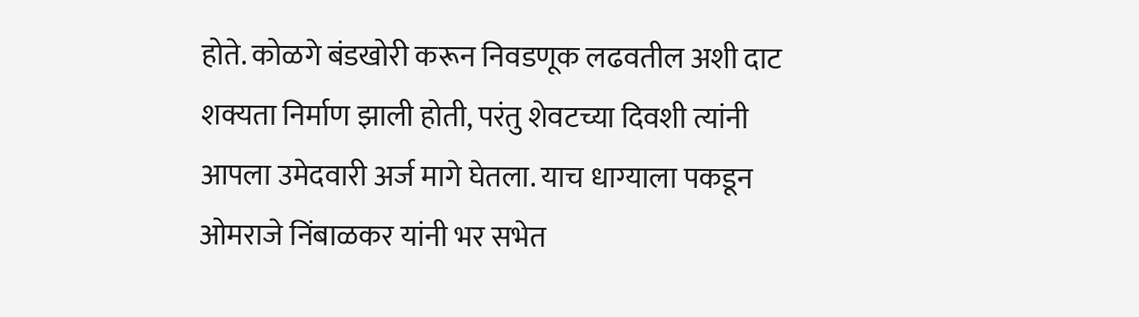होते. कोळगे बंडखोरी करून निवडणूक लढवतील अशी दाट शक्यता निर्माण झाली होती, परंतु शेवटच्या दिवशी त्यांनी आपला उमेदवारी अर्ज मागे घेतला. याच धाग्याला पकडून ओमराजे निंबाळकर यांनी भर सभेत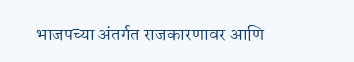भाजपच्या अंतर्गत राजकारणावर आणि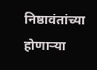निष्ठावंतांच्या होणाऱ्या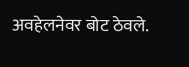अवहेलनेवर बोट ठेवले.